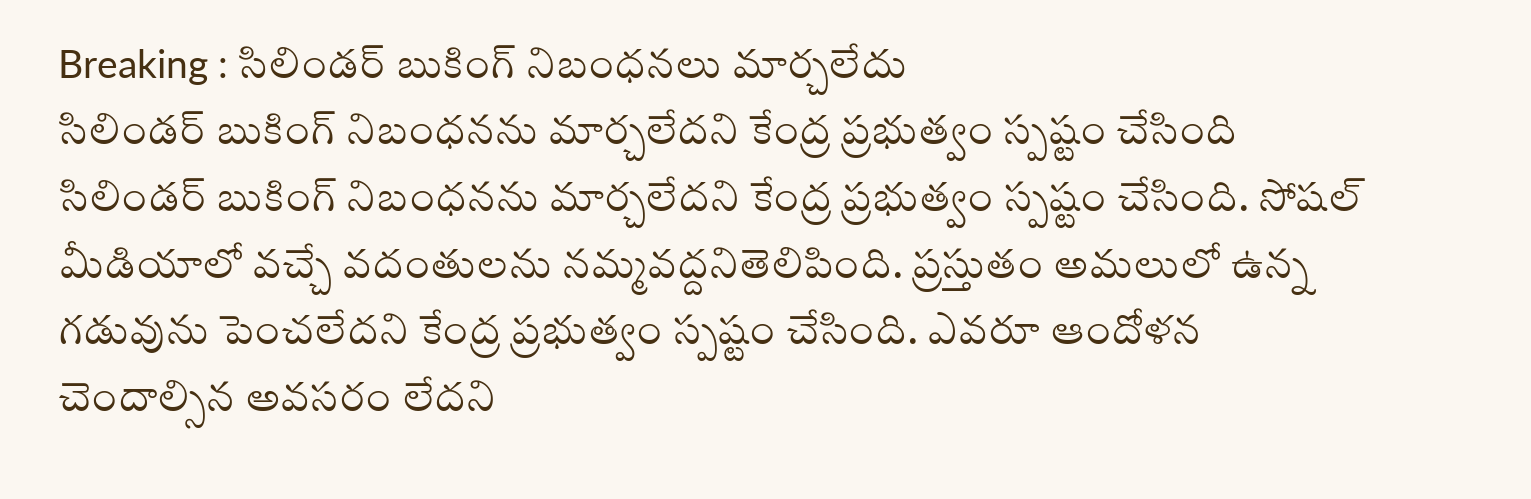Breaking : సిలిండర్ బుకింగ్ నిబంధనలు మార్చలేదు
సిలిండర్ బుకింగ్ నిబంధనను మార్చలేదని కేంద్ర ప్రభుత్వం స్పష్టం చేసింది
సిలిండర్ బుకింగ్ నిబంధనను మార్చలేదని కేంద్ర ప్రభుత్వం స్పష్టం చేసింది. సోషల్ మీడియాలో వచ్చే వదంతులను నమ్మవద్దనితెలిపింది. ప్రస్తుతం అమలులో ఉన్న గడువును పెంచలేదని కేంద్ర ప్రభుత్వం స్పష్టం చేసింది. ఎవరూ ఆందోళన చెందాల్సిన అవసరం లేదని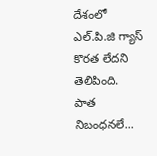దేశంలో ఎల్.పి.జి గ్యాస్ కొరత లేదని తెలిపింది.
పాత నిబంధనలే...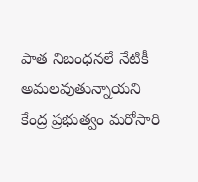పాత నిబంధనలే నేటికీ అమలవుతున్నాయని కేంద్ర ప్రభుత్వం మరోసారి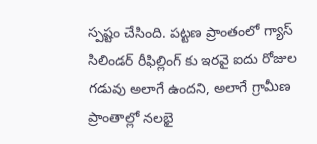స్పష్టం చేసింది. పట్టణ ప్రాంతంలో గ్యాస్ సిలిండర్ రీఫిల్లింగ్ కు ఇరవై ఐదు రోజుల గడువు అలాగే ఉందని, అలాగే గ్రామీణ ప్రాంతాల్లో నలభై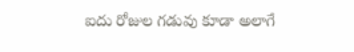ఐదు రోజుల గడువు కూడా అలాగే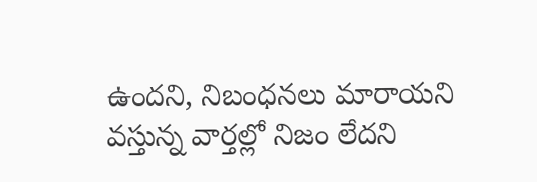ఉందని, నిబంధనలు మారాయని వస్తున్న వార్తల్లో నిజం లేదని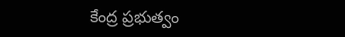కేంద్ర ప్రభుత్వం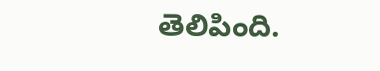తెలిపింది.